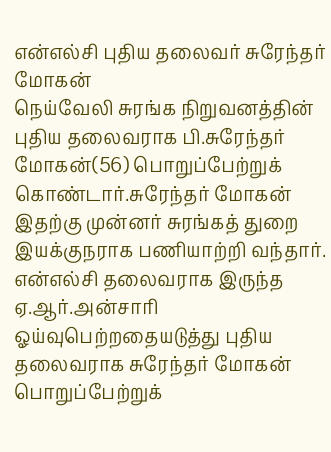என்எல்சி புதிய தலைவர் சுரேந்தர் மோகன்
நெய்வேலி சுரங்க நிறுவனத்தின் புதிய தலைவராக பி.சுரேந்தர் மோகன்(56) பொறுப்பேற்றுக் கொண்டார்.சுரேந்தர் மோகன் இதற்கு முன்னர் சுரங்கத் துறை இயக்குநராக பணியாற்றி வந்தார். என்எல்சி தலைவராக இருந்த ஏ.ஆர்.அன்சாரி ஓய்வுபெற்றதையடுத்து புதிய தலைவராக சுரேந்தர் மோகன் பொறுப்பேற்றுக்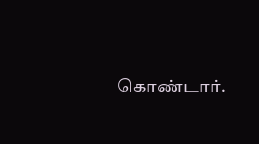கொண்டார்.